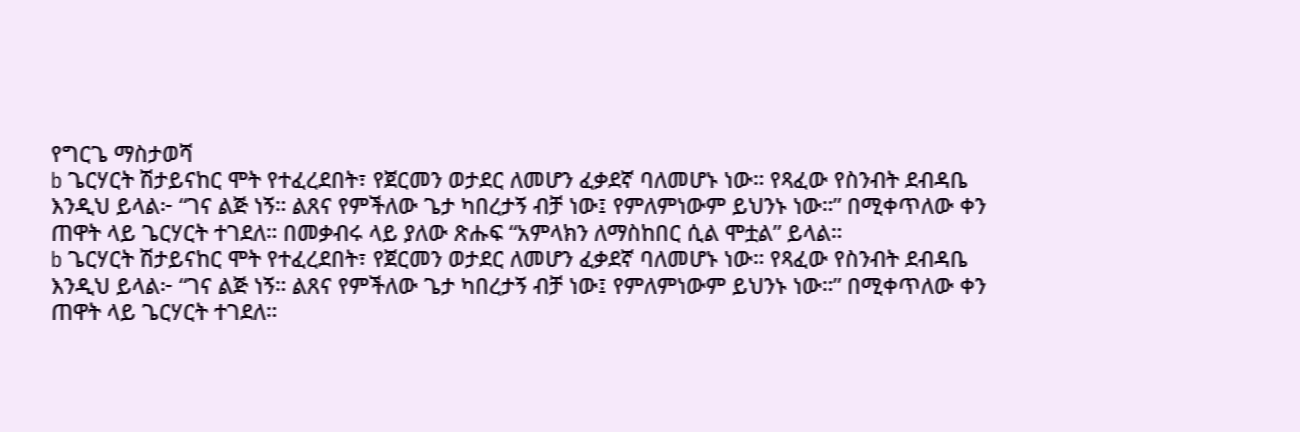የግርጌ ማስታወሻ
b ጌርሃርት ሽታይናከር ሞት የተፈረደበት፣ የጀርመን ወታደር ለመሆን ፈቃደኛ ባለመሆኑ ነው። የጻፈው የስንብት ደብዳቤ እንዲህ ይላል፦ “ገና ልጅ ነኝ። ልጸና የምችለው ጌታ ካበረታኝ ብቻ ነው፤ የምለምነውም ይህንኑ ነው።” በሚቀጥለው ቀን ጠዋት ላይ ጌርሃርት ተገደለ። በመቃብሩ ላይ ያለው ጽሑፍ “አምላክን ለማስከበር ሲል ሞቷል” ይላል።
b ጌርሃርት ሽታይናከር ሞት የተፈረደበት፣ የጀርመን ወታደር ለመሆን ፈቃደኛ ባለመሆኑ ነው። የጻፈው የስንብት ደብዳቤ እንዲህ ይላል፦ “ገና ልጅ ነኝ። ልጸና የምችለው ጌታ ካበረታኝ ብቻ ነው፤ የምለምነውም ይህንኑ ነው።” በሚቀጥለው ቀን ጠዋት ላይ ጌርሃርት ተገደለ።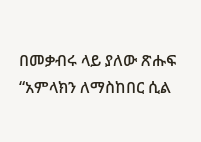በመቃብሩ ላይ ያለው ጽሑፍ “አምላክን ለማስከበር ሲል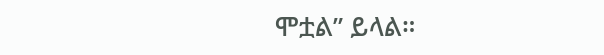ሞቷል” ይላል።